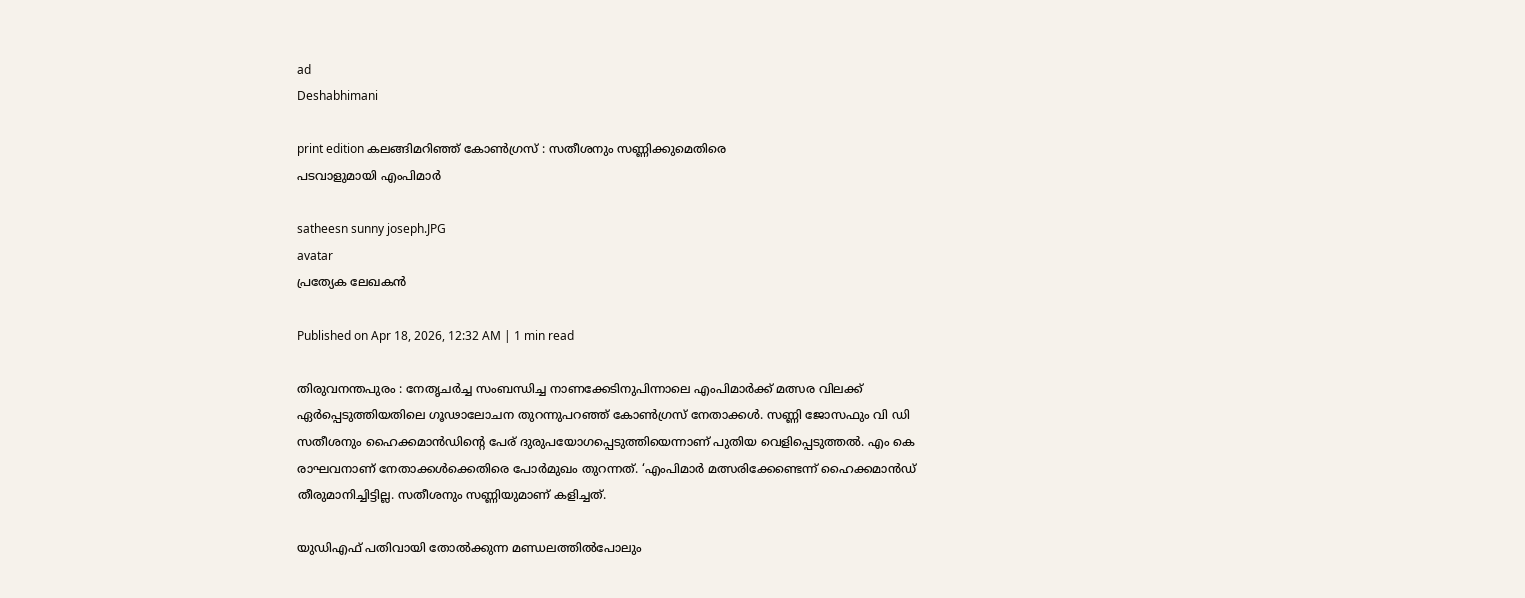ad
Deshabhimani

print edition കലങ്ങിമറിഞ്ഞ്‌ കോൺഗ്രസ്‌ : സതീശനും സണ്ണിക്കുമെതിരെ
പടവാളുമായി എംപിമാർ

satheesn sunny joseph.JPG
avatar
പ്രത്യേക ലേഖകൻ

Published on Apr 18, 2026, 12:32 AM | 1 min read

തിരുവനന്തപുരം : നേതൃചർച്ച സംബന്ധിച്ച നാണക്കേടിനുപിന്നാലെ എംപിമാർക്ക്‌ മത്സര വിലക്ക്‌ ഏർപ്പെടുത്തിയതിലെ ഗൂഢാലോചന തുറന്നുപറഞ്ഞ്‌ കോൺഗ്രസ്‌ നേതാക്കൾ. സണ്ണി ജോസഫും വി ഡി സതീശനും ഹൈക്കമാൻഡിന്റെ പേര്‌ ദുരുപയോഗപ്പെടുത്തിയെന്നാണ്‌ പുതിയ വെളിപ്പെടുത്തൽ. എം കെ രാഘവനാണ്‌ നേതാക്കൾക്കെതിരെ പോർമുഖം തുറന്നത്‌. ‘എംപിമാർ മത്സരിക്കേണ്ടെന്ന് ഹൈക്കമാൻഡ് തീരുമാനിച്ചിട്ടില്ല. സതീശനും സണ്ണിയുമാണ് കളിച്ചത്.

യുഡിഎഫ് പതിവായി തോൽക്കുന്ന മണ്ഡലത്തിൽപോലും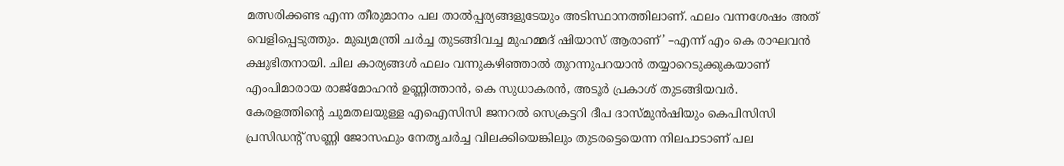മത്സരിക്കണ്ട എന്ന തീരുമാനം പല താൽപ്പര്യങ്ങളുടേയും അടിസ്ഥാനത്തിലാണ്. ഫലം വന്നശേഷം അത് വെളിപ്പെടുത്തും. മുഖ്യമന്ത്രി ചർച്ച തുടങ്ങിവച്ച മുഹമ്മദ് ഷിയാസ്‌ ആരാണ്‌’ –എന്ന്‌ എം കെ രാഘവൻ ക്ഷുഭിതനായി. ചില കാര്യങ്ങൾ ഫലം വന്നുകഴിഞ്ഞാൽ തുറന്നുപറയാൻ തയ്യാറെടുക്കുകയാണ്‌ എംപിമാരായ രാജ്‌മോഹൻ ഉണ്ണിത്താൻ, കെ സുധാകരൻ, അടൂർ പ്രകാശ്‌ തുടങ്ങിയവർ. കേരളത്തിന്റെ ചുമതലയുള്ള എഐസിസി ജനറൽ സെക്രട്ടറി ദീപ ദാസ്‌മുൻഷിയും കെപിസിസി പ്രസിഡന്റ്‌ സണ്ണി ജോസഫും നേതൃചർച്ച വിലക്കിയെങ്കിലും തുടരട്ടെയെന്ന നിലപാടാണ്‌ പല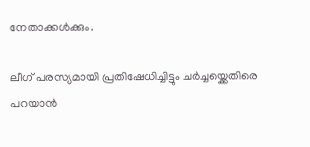നേതാക്കൾക്കും.

ലീഗ്‌ പരസ്യമായി പ്രതിഷേധിച്ചിട്ടും ചർച്ചയ്ക്കെതിരെ പറയാൻ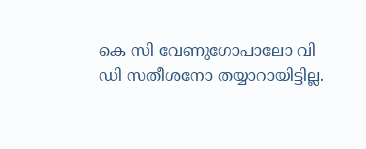കെ സി വേണുഗോപാലോ വി ഡി സതീശനോ തയ്യാറായിട്ടില്ല.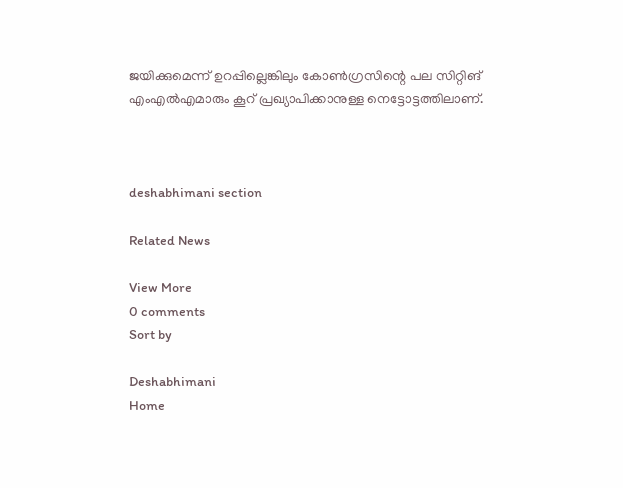ജയിക്കുമെന്ന്‌ ഉറപ്പില്ലെങ്കിലും കോൺഗ്രസിന്റെ പല സിറ്റിങ്‌ എംഎൽഎമാരും കൂറ്‌ പ്രഖ്യാപിക്കാനുള്ള നെട്ടോട്ടത്തിലാണ്‌.



deshabhimani section

Related News

View More
0 comments
Sort by

Deshabhimani
Home